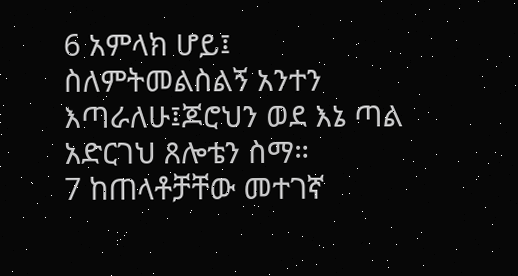6 አምላክ ሆይ፤ ስለምትመልስልኝ አንተን እጣራለሁ፤ጆሮህን ወደ እኔ ጣል አድርገህ ጸሎቴን ስማ።
7 ከጠላቶቻቸው መተገኛ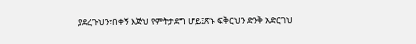ያደረጉህን፣በቀኝ እጅህ የምትታደግ ሆይ፤ጽኑ ፍቅርህን ድንቅ አድርገህ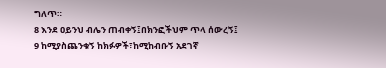ግለጥ።
8 እንደ ዐይንህ ብሌን ጠብቀኝ፤በክንፎችህም ጥላ ሰውረኝ፤
9 ከሚያስጨንቁኝ ከክፉዎች፣ከሚከብቡኝ አደገኛ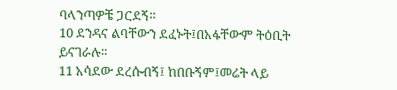ባላንጣዎቼ ጋርደኝ።
10 ደንዳና ልባቸውን ደፈኑት፤በአፋቸውም ትዕቢት ይናገራሉ።
11 አሳደው ደረሱብኝ፤ ከበቡኝም፤መሬት ላይ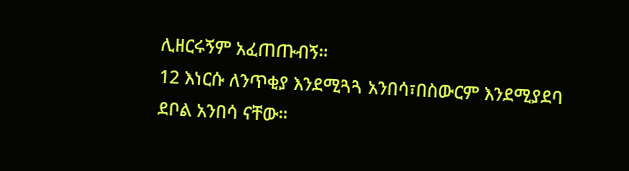ሊዘርሩኝም አፈጠጡብኝ።
12 እነርሱ ለንጥቂያ እንደሚጓጓ አንበሳ፣በስውርም እንደሚያደባ ደቦል አንበሳ ናቸው።